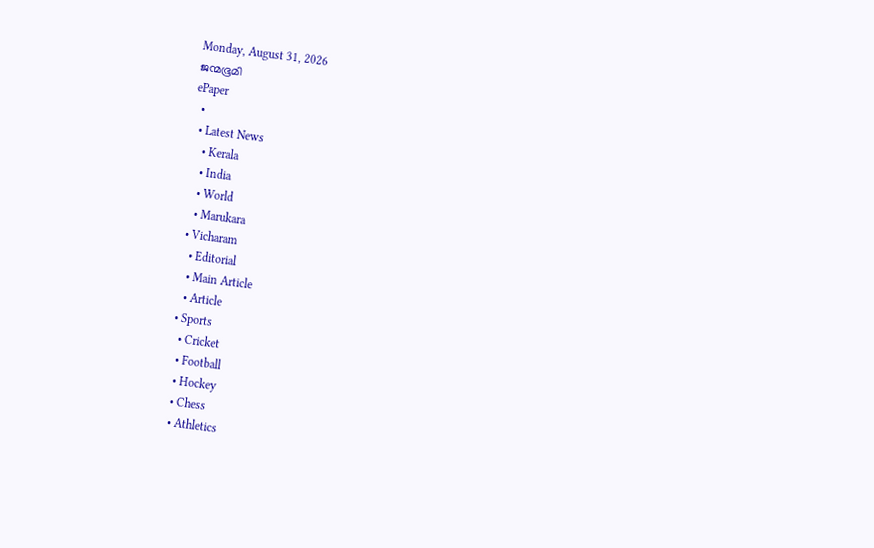Monday, August 31, 2026
ജന്മഭൂമി
ePaper
  •
  • Latest News
    • Kerala
    • India
    • World
    • Marukara
  • Vicharam
    • Editorial
    • Main Article
    • Article
  • Sports
    • Cricket
    • Football
    • Hockey
    • Chess
    • Athletics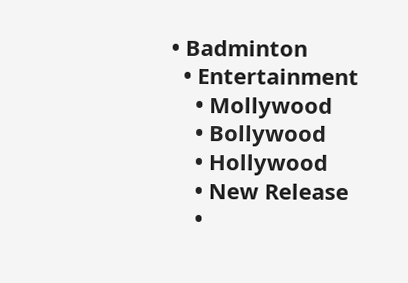• Badminton
  • Entertainment
    • Mollywood
    • Bollywood
    • Hollywood
    • New Release
    •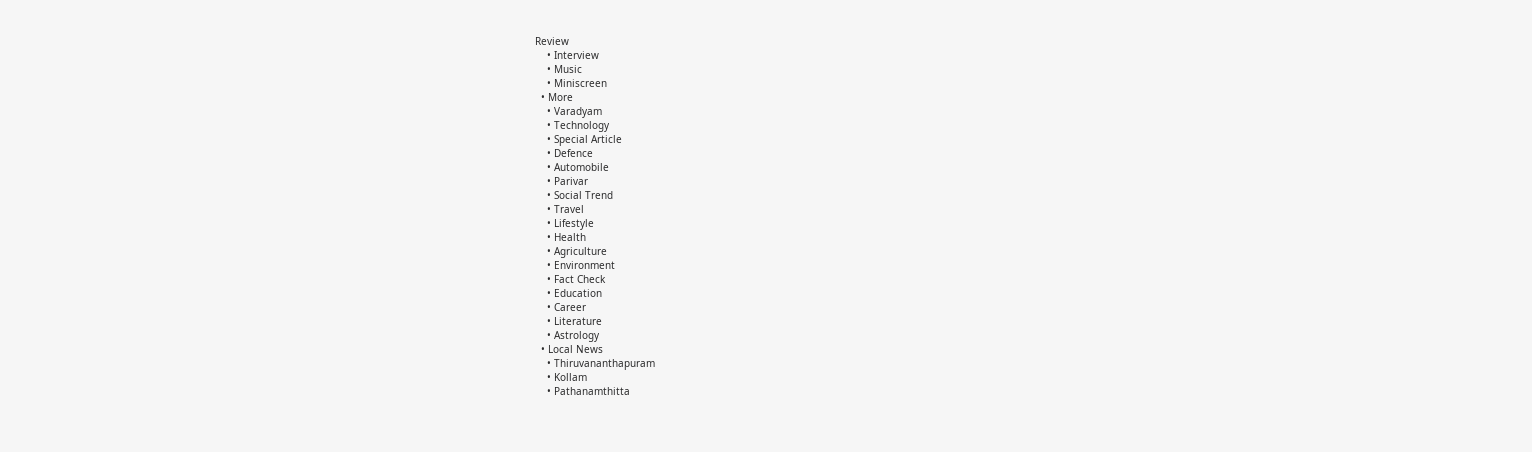Review
    • Interview
    • Music
    • Miniscreen
  • More
    • Varadyam
    • Technology
    • Special Article
    • Defence
    • Automobile
    • Parivar
    • Social Trend
    • Travel
    • Lifestyle
    • Health
    • Agriculture
    • Environment
    • Fact Check
    • Education
    • Career
    • Literature
    • Astrology
  • Local News
    • Thiruvananthapuram
    • Kollam
    • Pathanamthitta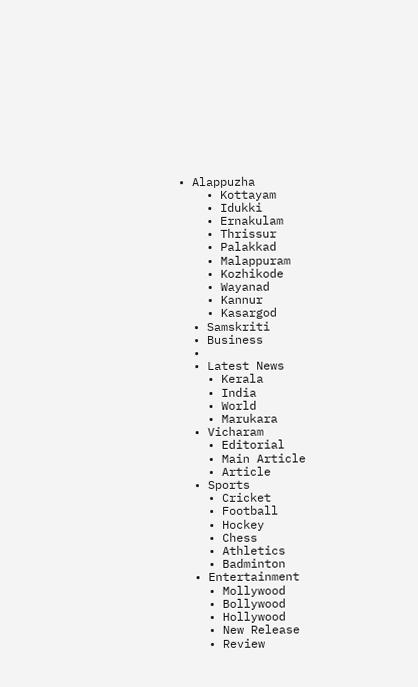• Alappuzha
    • Kottayam
    • Idukki
    • Ernakulam
    • Thrissur
    • Palakkad
    • Malappuram
    • Kozhikode
    • Wayanad
    • Kannur
    • Kasargod
  • Samskriti
  • Business
  •
  • Latest News
    • Kerala
    • India
    • World
    • Marukara
  • Vicharam
    • Editorial
    • Main Article
    • Article
  • Sports
    • Cricket
    • Football
    • Hockey
    • Chess
    • Athletics
    • Badminton
  • Entertainment
    • Mollywood
    • Bollywood
    • Hollywood
    • New Release
    • Review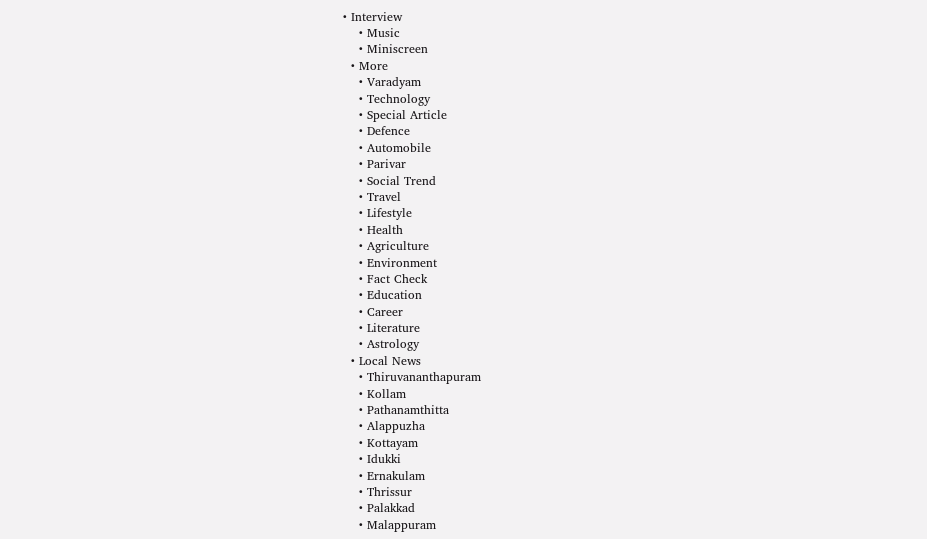• Interview
    • Music
    • Miniscreen
  • More
    • Varadyam
    • Technology
    • Special Article
    • Defence
    • Automobile
    • Parivar
    • Social Trend
    • Travel
    • Lifestyle
    • Health
    • Agriculture
    • Environment
    • Fact Check
    • Education
    • Career
    • Literature
    • Astrology
  • Local News
    • Thiruvananthapuram
    • Kollam
    • Pathanamthitta
    • Alappuzha
    • Kottayam
    • Idukki
    • Ernakulam
    • Thrissur
    • Palakkad
    • Malappuram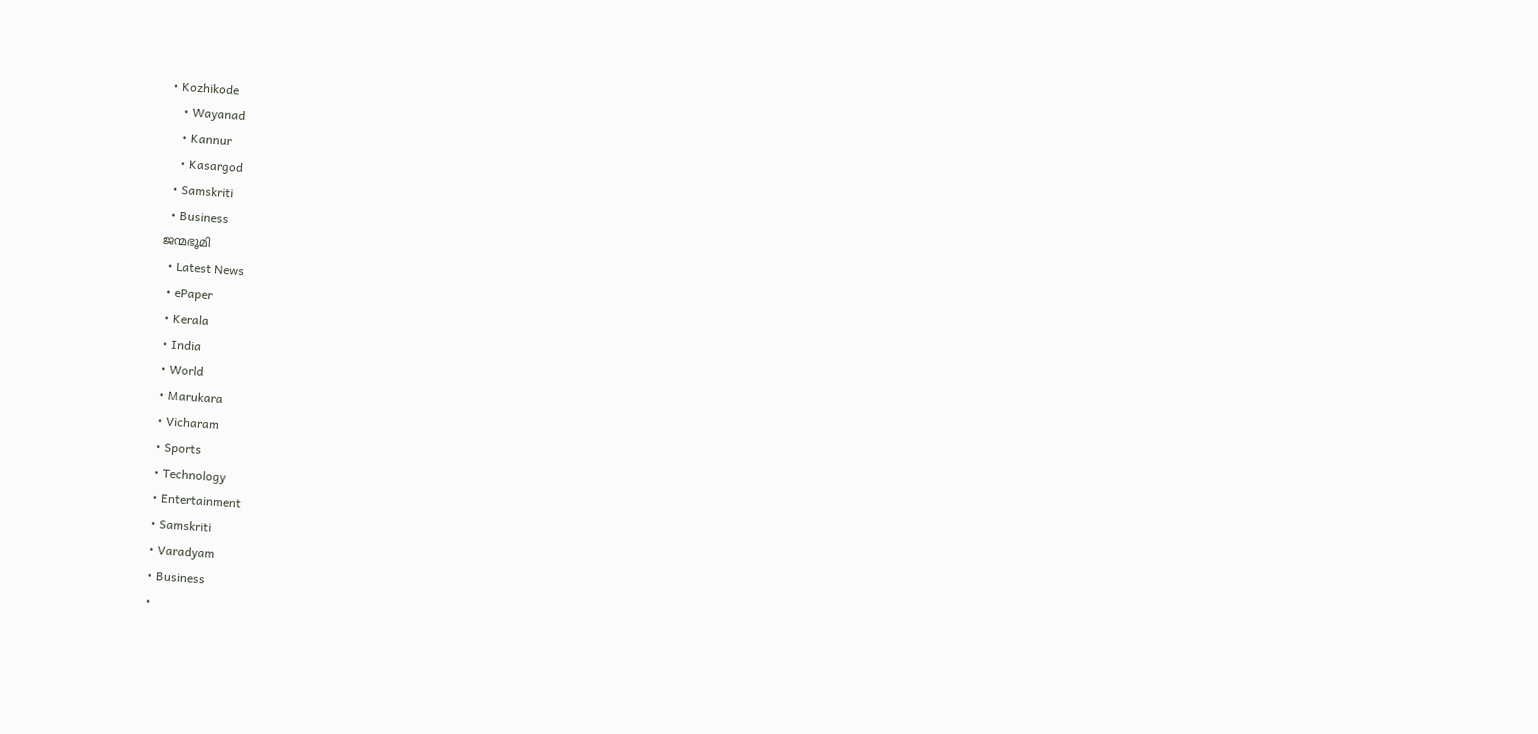• Kozhikode
    • Wayanad
    • Kannur
    • Kasargod
  • Samskriti
  • Business
ജന്മഭൂമി
  • Latest News
  • ePaper
  • Kerala
  • India
  • World
  • Marukara
  • Vicharam
  • Sports
  • Technology
  • Entertainment
  • Samskriti
  • Varadyam
  • Business
  •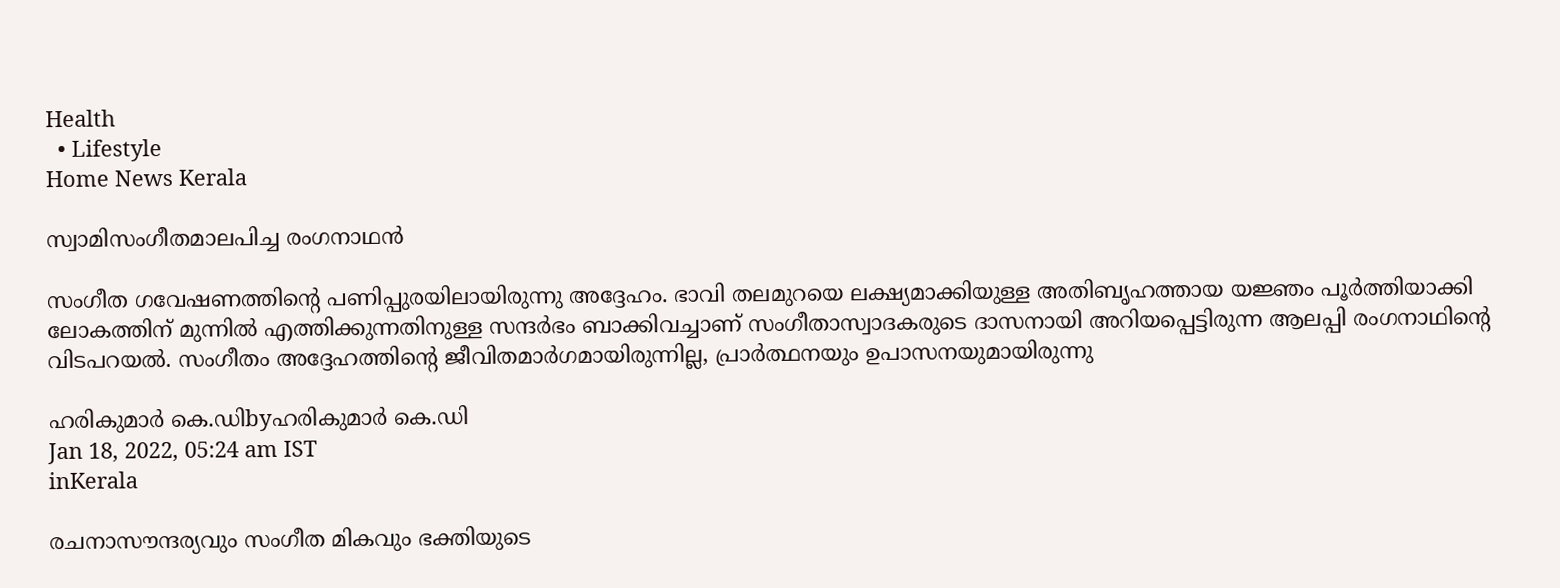Health
  • Lifestyle
Home News Kerala

സ്വാമിസംഗീതമാലപിച്ച രംഗനാഥന്‍

സംഗീത ഗവേഷണത്തിന്റെ പണിപ്പുരയിലായിരുന്നു അദ്ദേഹം. ഭാവി തലമുറയെ ലക്ഷ്യമാക്കിയുള്ള അതിബൃഹത്തായ യജ്ഞം പൂര്‍ത്തിയാക്കി ലോകത്തിന് മുന്നില്‍ എത്തിക്കുന്നതിനുള്ള സന്ദര്‍ഭം ബാക്കിവച്ചാണ് സംഗീതാസ്വാദകരുടെ ദാസനായി അറിയപ്പെട്ടിരുന്ന ആലപ്പി രംഗനാഥിന്റെ വിടപറയല്‍. സംഗീതം അദ്ദേഹത്തിന്റെ ജീവിതമാര്‍ഗമായിരുന്നില്ല, പ്രാര്‍ത്ഥനയും ഉപാസനയുമായിരുന്നു

ഹരികുമാര്‍ കെ.ഡിbyഹരികുമാര്‍ കെ.ഡി
Jan 18, 2022, 05:24 am IST
inKerala

രചനാസൗന്ദര്യവും സംഗീത മികവും ഭക്തിയുടെ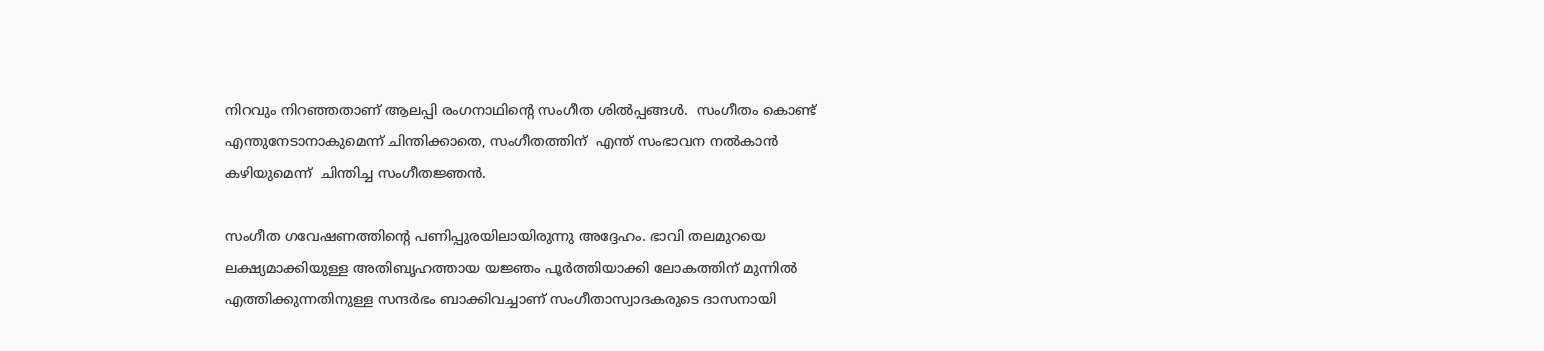നിറവും നിറഞ്ഞതാണ് ആലപ്പി രംഗനാഥിന്റെ സംഗീത ശില്‍പ്പങ്ങള്‍.  സംഗീതം കൊണ്ട് എന്തുനേടാനാകുമെന്ന് ചിന്തിക്കാതെ, സംഗീതത്തിന്  എന്ത് സംഭാവന നല്‍കാന്‍ കഴിയുമെന്ന്  ചിന്തിച്ച സംഗീതജ്ഞന്‍.

സംഗീത ഗവേഷണത്തിന്റെ പണിപ്പുരയിലായിരുന്നു അദ്ദേഹം. ഭാവി തലമുറയെ ലക്ഷ്യമാക്കിയുള്ള അതിബൃഹത്തായ യജ്ഞം പൂര്‍ത്തിയാക്കി ലോകത്തിന് മുന്നില്‍ എത്തിക്കുന്നതിനുള്ള സന്ദര്‍ഭം ബാക്കിവച്ചാണ് സംഗീതാസ്വാദകരുടെ ദാസനായി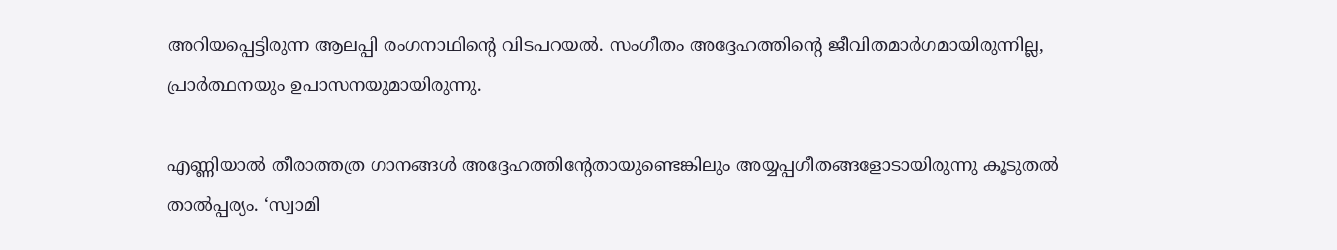അറിയപ്പെട്ടിരുന്ന ആലപ്പി രംഗനാഥിന്റെ വിടപറയല്‍. സംഗീതം അദ്ദേഹത്തിന്റെ ജീവിതമാര്‍ഗമായിരുന്നില്ല, പ്രാര്‍ത്ഥനയും ഉപാസനയുമായിരുന്നു.

എണ്ണിയാല്‍ തീരാത്തത്ര ഗാനങ്ങള്‍ അദ്ദേഹത്തിന്റേതായുണ്ടെങ്കിലും അയ്യപ്പഗീതങ്ങളോടായിരുന്നു കൂടുതല്‍ താല്‍പ്പര്യം. ‘സ്വാമി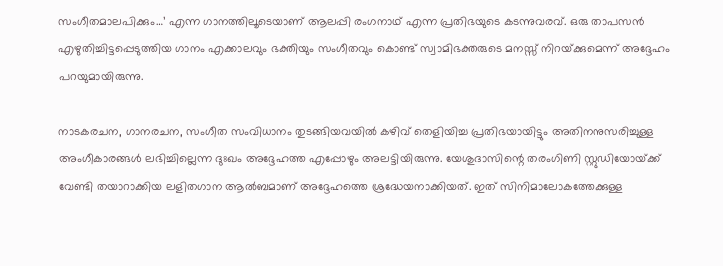സംഗീതമാലപിക്കും…’ എന്ന ഗാനത്തിലൂടെയാണ് ആലപ്പി രംഗനാഥ് എന്ന പ്രതിഭയുടെ കടന്നുവരവ്. ഒരു താപസന്‍  എഴുതിച്ചിട്ടപ്പെടുത്തിയ ഗാനം എക്കാലവും ഭക്തിയും സംഗീതവും കൊണ്ട് സ്വാമിഭക്തരുടെ മനസ്സ് നിറയ്‌ക്കുമെന്ന് അദ്ദേഹം പറയുമായിരുന്നു.

നാടകരചന, ഗാനരചന, സംഗീത സംവിധാനം തുടങ്ങിയവയില്‍ കഴിവ് തെളിയിച്ച പ്രതിഭയായിട്ടും അതിനനുസരിച്ചുള്ള അംഗീകാരങ്ങള്‍ ലഭിച്ചില്ലെന്ന ദുഃഖം അദ്ദേഹത്ത എപ്പോഴും അലട്ടിയിരുന്നു. യേശുദാസിന്റെ തരംഗിണി സ്റ്റുഡിയോയ്‌ക്ക് വേണ്ടി തയാറാക്കിയ ലളിതഗാന ആല്‍ബമാണ് അദ്ദേഹത്തെ ശ്രദ്ധേയനാക്കിയത്. ഇത് സിനിമാലോകത്തേക്കുള്ള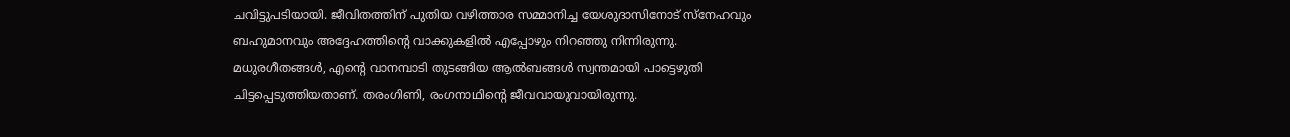ചവിട്ടുപടിയായി. ജീവിതത്തിന് പുതിയ വഴിത്താര സമ്മാനിച്ച യേശുദാസിനോട് സ്‌നേഹവും ബഹുമാനവും അദ്ദേഹത്തിന്റെ വാക്കുകളില്‍ എപ്പോഴും നിറഞ്ഞു നിന്നിരുന്നു. മധുരഗീതങ്ങള്‍, എന്റെ വാനമ്പാടി തുടങ്ങിയ ആല്‍ബങ്ങള്‍ സ്വന്തമായി പാട്ടെഴുതി ചിട്ടപ്പെടുത്തിയതാണ്. തരംഗിണി, രംഗനാഥിന്റെ ജീവവായുവായിരുന്നു.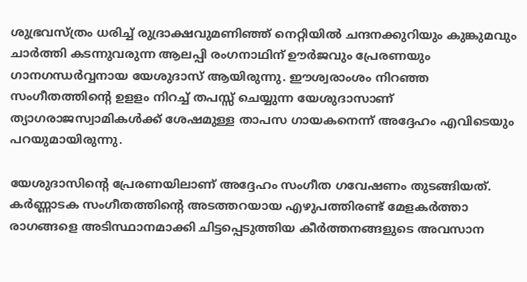ശുഭ്രവസ്ത്രം ധരിച്ച് രുദ്രാക്ഷവുമണിഞ്ഞ് നെറ്റിയില്‍ ചന്ദനക്കുറിയും കുങ്കുമവും ചാര്‍ത്തി കടന്നുവരുന്ന ആലപ്പി രംഗനാഥിന് ഊര്‍ജവും പ്രേരണയും ഗാനഗന്ധര്‍വ്വനായ യേശുദാസ് ആയിരുന്നു. ഈശ്വരാംശം നിറഞ്ഞ സംഗീതത്തിന്റെ ഉളളം നിറച്ച് തപസ്സ് ചെയ്യുന്ന യേശുദാസാണ് ത്യാഗരാജസ്വാമികള്‍ക്ക് ശേഷമുള്ള താപസ ഗായകനെന്ന് അദ്ദേഹം എവിടെയും പറയുമായിരുന്നു.

യേശുദാസിന്റെ പ്രേരണയിലാണ് അദ്ദേഹം സംഗീത ഗവേഷണം തുടങ്ങിയത്. കര്‍ണ്ണാടക സംഗീതത്തിന്റെ അടത്തറയായ എഴുപത്തിരണ്ട് മേളകര്‍ത്താ രാഗങ്ങളെ അടിസ്ഥാനമാക്കി ചിട്ടപ്പെടുത്തിയ കീര്‍ത്തനങ്ങളുടെ അവസാന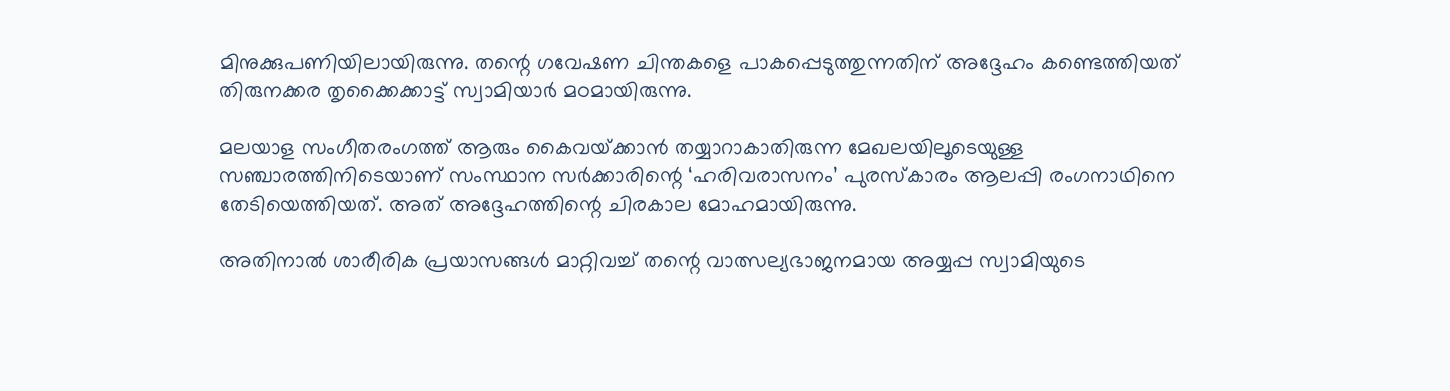മിനുക്കുപണിയിലായിരുന്നു. തന്റെ ഗവേഷണ ചിന്തകളെ പാകപ്പെടുത്തുന്നതിന് അദ്ദേഹം കണ്ടെത്തിയത് തിരുനക്കര തൃക്കൈക്കാട്ട് സ്വാമിയാര്‍ മഠമായിരുന്നു.

മലയാള സംഗീതരംഗത്ത് ആരും കൈവയ്‌ക്കാന്‍ തയ്യാറാകാതിരുന്ന മേഖലയിലൂടെയുള്ള സഞ്ചാരത്തിനിടെയാണ് സംസ്ഥാന സര്‍ക്കാരിന്റെ ‘ഹരിവരാസനം’ പുരസ്‌കാരം ആലപ്പി രംഗനാഥിനെ തേടിയെത്തിയത്. അത് അദ്ദേഹത്തിന്റെ ചിരകാല മോഹമായിരുന്നു.

അതിനാല്‍ ശാരീരിക പ്രയാസങ്ങള്‍ മാറ്റിവച്ച് തന്റെ വാത്സല്യഭാജനമായ അയ്യപ്പ സ്വാമിയുടെ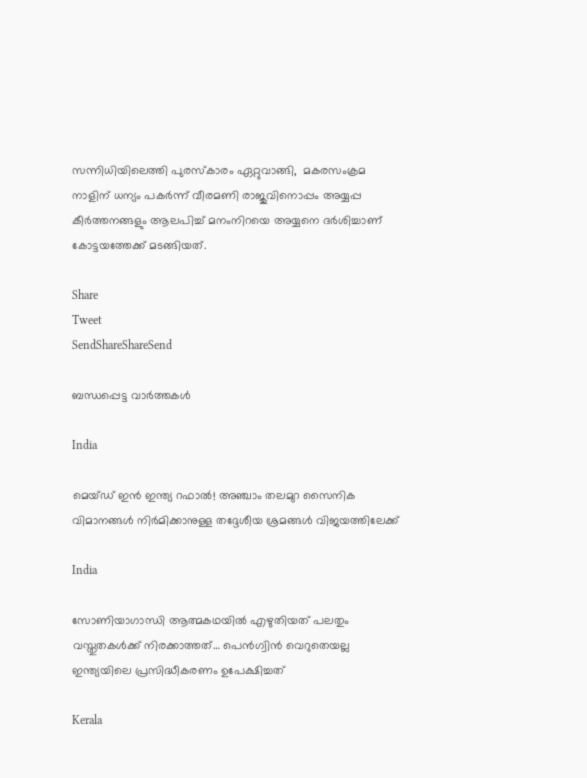സന്നിധിയിലെത്തി പുരസ്‌കാരം ഏറ്റുവാങ്ങി,  മകരസംക്രമ നാളിന് ധന്യം പകര്‍ന്ന് വീരമണി രാജുവിനൊപ്പം അയ്യപ്പ കീര്‍ത്തനങ്ങളും ആലപിച്ച് മനംനിറയെ അയ്യനെ ദര്‍ശിച്ചാണ് കോട്ടയത്തേക്ക് മടങ്ങിയത്.

Share
Tweet
SendShareShareSend

ബന്ധപ്പെട്ട വാര്‍ത്തകള്‍

India

മെയ്ഡ് ഇന്‍ ഇന്ത്യ റഫാല്‍! അഞ്ചാം തലമുറ സൈനിക വിമാനങ്ങള്‍ നിര്‍മിക്കാനുള്ള തദ്ദേശീയ ശ്രമങ്ങള്‍ വിജയത്തിലേക്ക്

India

സോണിയാഗാന്ധി ആത്മകഥയില്‍ എഴുതിയത് പലതും വസ്തുതകള്‍ക്ക് നിരക്കാത്തത്… പെന്‍ഗ്വിന്‍ വെറുതെയല്ല ഇന്ത്യയിലെ പ്രസിദ്ധീകരണം ഉപേക്ഷിച്ചത്

Kerala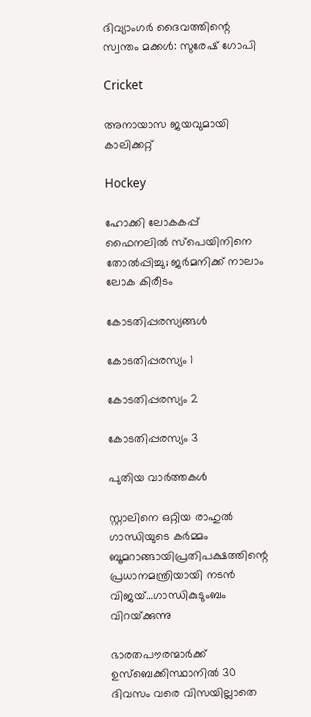ദിവ്യാംഗര്‍ ദൈവത്തിന്റെ സ്വന്തം മക്കള്‍: സുരേഷ് ഗോപി

Cricket

അനായാസ ജയവുമായി കാലിക്കറ്റ്

Hockey

ഹോക്കി ലോകകപ്പ് ഫൈനലില്‍ സ്‌പെയിനിനെ തോല്‍പ്പിച്ചു; ജര്‍മനിക്ക് നാലാം ലോക കിരീടം

കോടതിപ്പരസ്യങ്ങള്‍

കോടതിപ്പരസ്യം 1

കോടതിപ്പരസ്യം 2

കോടതിപ്പരസ്യം 3

പുതിയ വാര്‍ത്തകള്‍

സ്റ്റാലിനെ ഒറ്റിയ രാഹുല്‍ ഗാന്ധിയുടെ കര്‍മ്മം ബൂമറാങ്ങായിപ്രതിപക്ഷത്തിന്റെ പ്രധാനമന്ത്രിയായി നടന്‍ വിജയ്…ഗാന്ധികുടുംബം വിറയ്‌ക്കുന്നു

ഭാരതപൗരന്മാര്‍ക്ക് ഉസ്ബെക്കിസ്ഥാനില്‍ 30 ദിവസം വരെ വിസയില്ലാതെ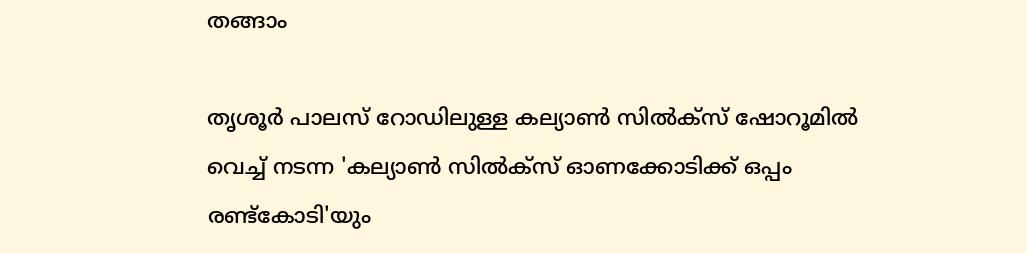തങ്ങാം

തൃശൂര്‍ പാലസ് റോഡിലുള്ള കല്യാണ്‍ സില്‍ക്‌സ് ഷോറൂമില്‍ വെച്ച് നടന്ന 'കല്യാണ്‍ സില്‍ക്‌സ് ഓണക്കോടിക്ക് ഒപ്പം രണ്ട്‌കോടി'യും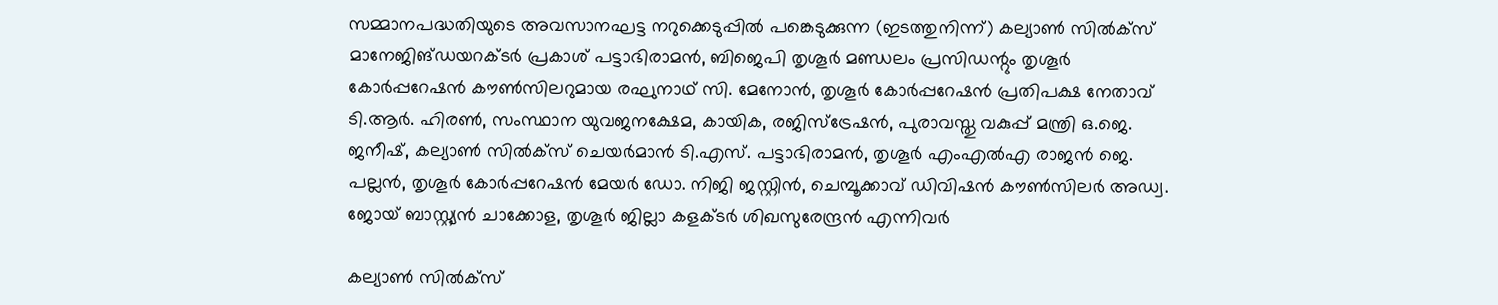സമ്മാനപദ്ധതിയുടെ അവസാനഘട്ട നറുക്കെടുപ്പില്‍ പങ്കെടുക്കുന്ന (ഇടത്തുനിന്ന്) കല്യാണ്‍ സില്‍ക്‌സ് മാനേജിങ്ഡയറക്ടര്‍ പ്രകാശ് പട്ടാഭിരാമന്‍, ബിജെപി തൃശൂര്‍ മണ്ഡലം പ്രസിഡന്റും തൃശൂര്‍ കോര്‍പ്പറേഷന്‍ കൗണ്‍സിലറുമായ രഘുനാഥ് സി. മേനോന്‍, തൃശൂര്‍ കോര്‍പ്പറേഷന്‍ പ്രതിപക്ഷ നേതാവ് ടി.ആര്‍. ഹിരണ്‍, സംസ്ഥാന യുവജനക്ഷേമ, കായിക, രജിസ്‌ട്രേഷന്‍, പുരാവസ്തു വകുപ്പ് മന്ത്രി ഒ.ജെ. ജനീഷ്, കല്യാണ്‍ സില്‍ക്‌സ് ചെയര്‍മാന്‍ ടി.എസ്. പട്ടാഭിരാമന്‍, തൃശൂര്‍ എംഎല്‍എ രാജന്‍ ജെ. പല്ലന്‍, തൃശൂര്‍ കോര്‍പ്പറേഷന്‍ മേയര്‍ ഡോ. നിജി ജസ്റ്റിന്‍, ചെമ്പൂക്കാവ് ഡിവിഷന്‍ കൗണ്‍സിലര്‍ അഡ്വ. ജോയ് ബാസ്റ്റ്യന്‍ ചാക്കോള, തൃശൂര്‍ ജില്ലാ കളക്ടര്‍ ശിഖസുരേന്ദ്രന്‍ എന്നിവര്‍

കല്യാണ്‍ സില്‍ക്‌സ്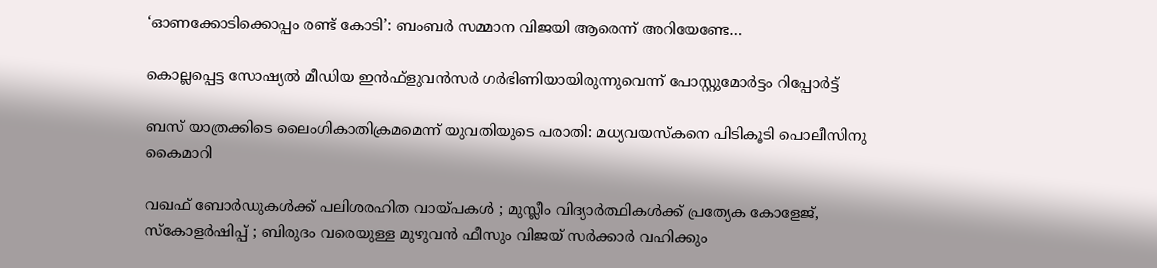‘ഓണക്കോടിക്കൊപ്പം രണ്ട് കോടി’: ബംബര്‍ സമ്മാന വിജയി ആരെന്ന് അറിയേണ്ടേ…

കൊല്ലപ്പെട്ട സോഷ്യല്‍ മീഡിയ ഇന്‍ഫ്‌ളുവന്‍സര്‍ ഗര്‍ഭിണിയായിരുന്നുവെന്ന് പോസ്റ്റുമോര്‍ട്ടം റിപ്പോര്‍ട്ട്

ബസ് യാത്രക്കിടെ ലൈംഗികാതിക്രമമെന്ന് യുവതിയുടെ പരാതി: മധ്യവയസ്‌കനെ പിടികൂടി പൊലീസിനു കൈമാറി

വഖഫ് ബോർഡുകൾക്ക് പലിശരഹിത വായ്‌പകൾ ; മുസ്ലീം വിദ്യാർത്ഥികൾക്ക് പ്രത്യേക കോളേജ്, സ്കോളർഷിപ്പ് ; ബിരുദം വരെയുള്ള മുഴുവൻ ഫീസും വിജയ് സർക്കാർ വഹിക്കും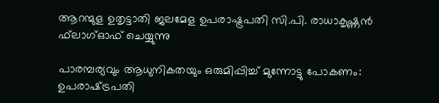ആറന്മുള ഉതൃട്ടാതി ജലമേള ഉപരാഷ്ട്രപതി സി.പി. രാധാകൃഷ്ണന്‍ ഫ്‌ലാഗ്ഓഫ് ചെയ്യുന്നു

പാരമ്പര്യവും ആധുനികതയും ഒരുമിപ്പിച്ച് മുന്നോട്ടു പോകണം: ഉപരാഷ്‌ട്രപതി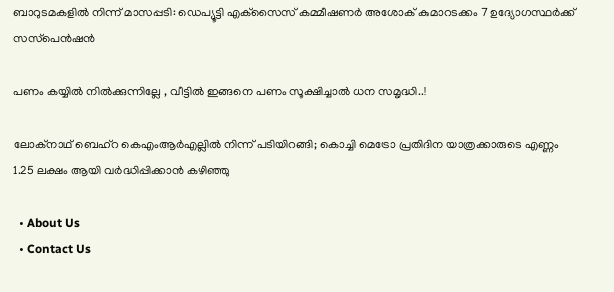ബാറുടമകളില്‍ നിന്ന് മാസപ്പടി: ഡെപ്യൂട്ടി എക്‌സൈസ് കമ്മീഷണര്‍ അശോക് കുമാറടക്കം 7 ഉദ്യോഗസ്ഥര്‍ക്ക് സസ്‌പെന്‍ഷന്‍

പണം കയ്യിൽ നിൽക്കുന്നില്ലേ , വീട്ടിൽ ഇങ്ങനെ പണം സൂക്ഷിച്ചാൽ ധന സമൃദ്ധി..!

ലോക്‌നാഥ് ബെഹ്‌റ കെഎംആര്‍എല്ലില്‍ നിന്ന് പടിയിറങ്ങി; കൊച്ചി മെട്രോ പ്രതിദിന യാത്രക്കാരുടെ എണ്ണം 1.25 ലക്ഷം ആയി വര്‍ദ്ധിപ്പിക്കാന്‍ കഴിഞ്ഞു

  • About Us
  • Contact Us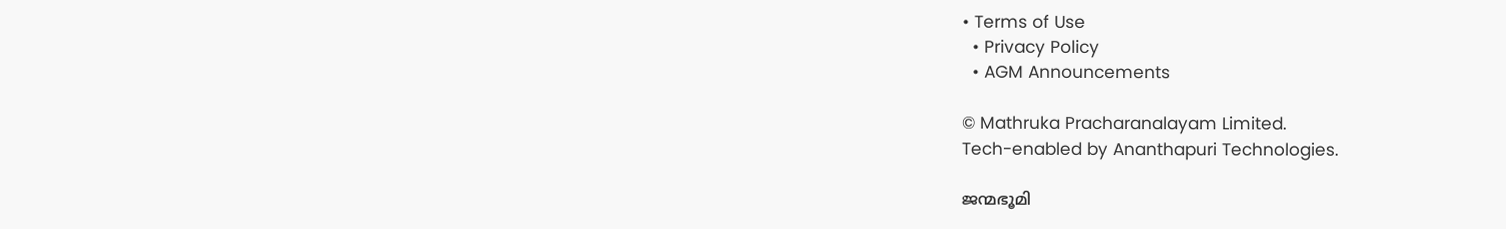• Terms of Use
  • Privacy Policy
  • AGM Announcements

© Mathruka Pracharanalayam Limited.
Tech-enabled by Ananthapuri Technologies.

ജന്മഭൂമി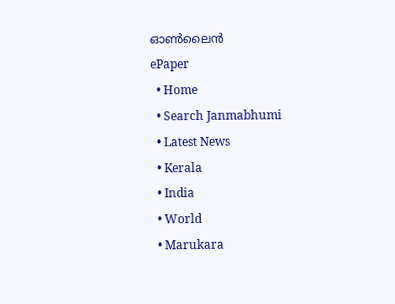ഓണ്‍ലൈന്‍
ePaper
  • Home
  • Search Janmabhumi
  • Latest News
  • Kerala
  • India
  • World
  • Marukara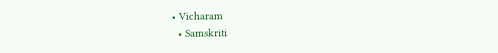• Vicharam
  • Samskriti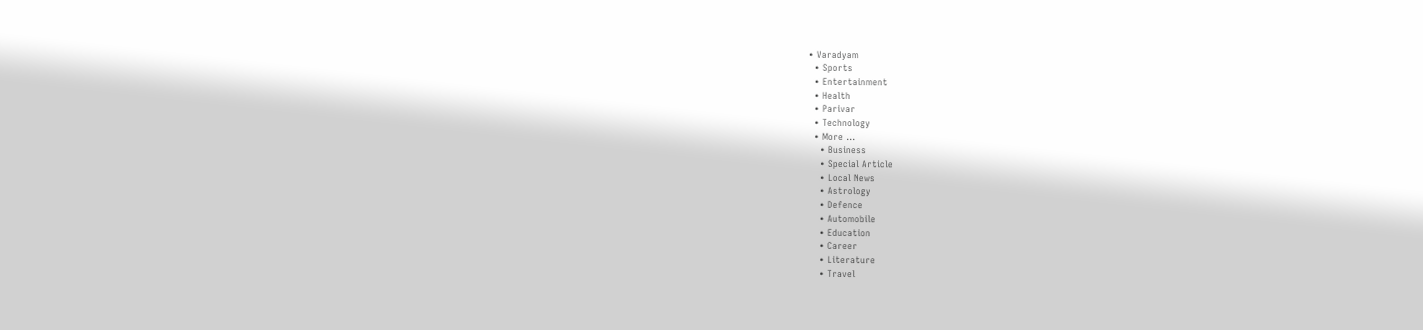• Varadyam
  • Sports
  • Entertainment
  • Health
  • Parivar
  • Technology
  • More …
    • Business
    • Special Article
    • Local News
    • Astrology
    • Defence
    • Automobile
    • Education
    • Career
    • Literature
    • Travel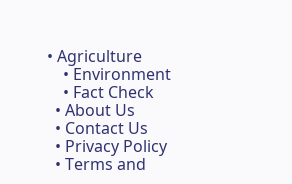• Agriculture
    • Environment
    • Fact Check
  • About Us
  • Contact Us
  • Privacy Policy
  • Terms and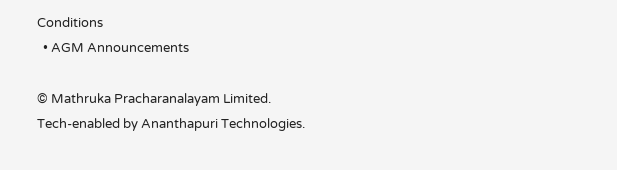Conditions
  • AGM Announcements

© Mathruka Pracharanalayam Limited.
Tech-enabled by Ananthapuri Technologies.